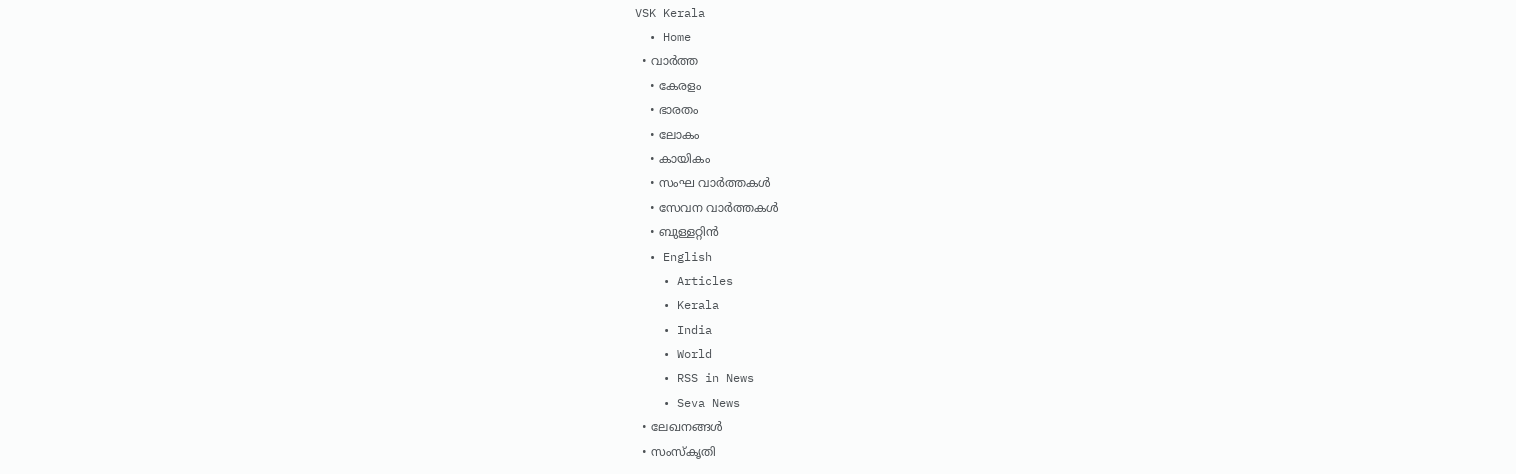VSK Kerala
  • Home
  • വാര്‍ത്ത
    • കേരളം
    • ഭാരതം
    • ലോകം
    • കായികം
    • സംഘ വാര്‍ത്തകള്‍
    • സേവന വാര്‍ത്തകള്‍
    • ബുള്ളറ്റിൻ
  • English
    • Articles
    • Kerala
    • India
    • World
    • RSS in News
    • Seva News
  • ലേഖനങ്ങള്‍
  • സംസ്കൃതി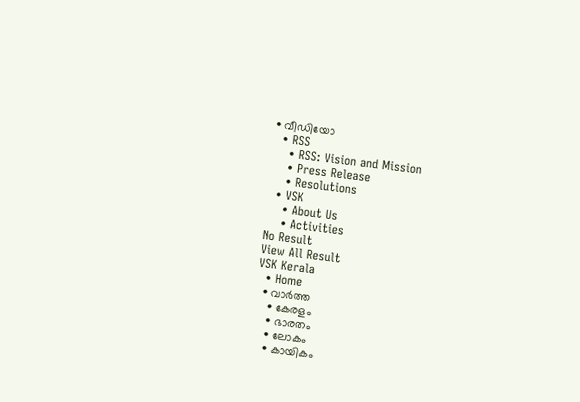• വീഡിയോ
  • RSS
    • RSS: Vision and Mission
    • Press Release
    • Resolutions
  • VSK
    • About Us
    • Activities
No Result
View All Result
VSK Kerala
  • Home
  • വാര്‍ത്ത
    • കേരളം
    • ഭാരതം
    • ലോകം
    • കായികം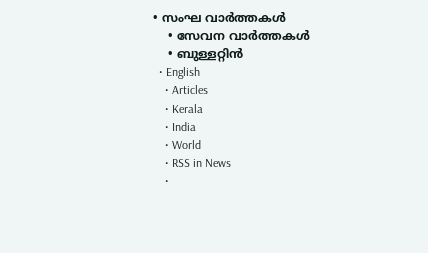• സംഘ വാര്‍ത്തകള്‍
    • സേവന വാര്‍ത്തകള്‍
    • ബുള്ളറ്റിൻ
  • English
    • Articles
    • Kerala
    • India
    • World
    • RSS in News
    •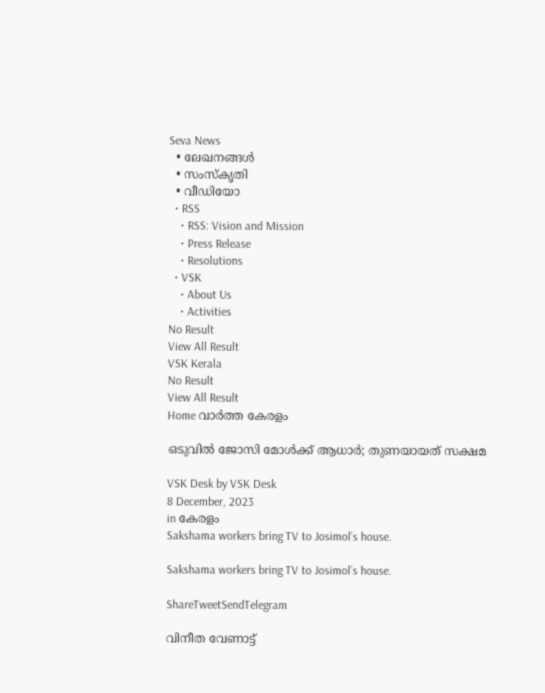Seva News
  • ലേഖനങ്ങള്‍
  • സംസ്കൃതി
  • വീഡിയോ
  • RSS
    • RSS: Vision and Mission
    • Press Release
    • Resolutions
  • VSK
    • About Us
    • Activities
No Result
View All Result
VSK Kerala
No Result
View All Result
Home വാര്‍ത്ത കേരളം

ഒടുവില്‍ ജോസി മോള്‍ക്ക് ആധാര്‍; തുണയായത് സക്ഷമ

VSK Desk by VSK Desk
8 December, 2023
in കേരളം
Sakshama workers bring TV to Josimol’s house.

Sakshama workers bring TV to Josimol’s house.

ShareTweetSendTelegram

വിനീത വേണാട്ട്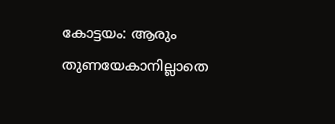കോട്ടയം: ആരും തുണയേകാനില്ലാതെ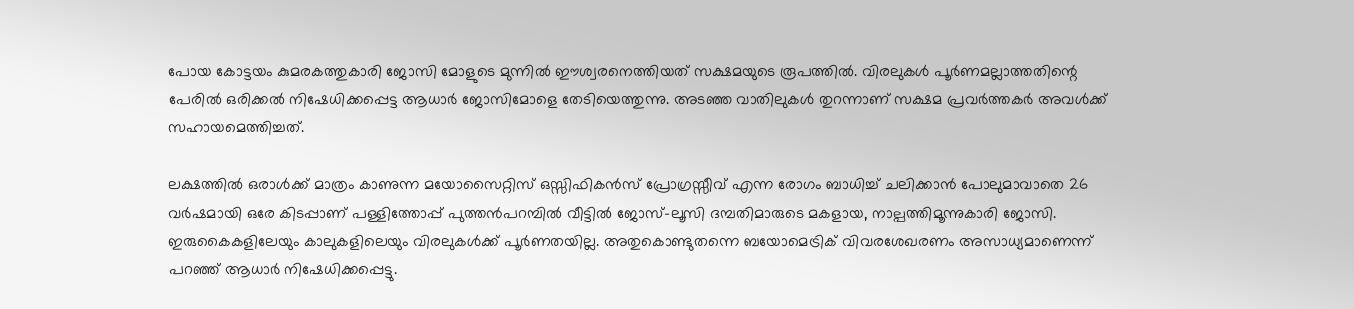പോയ കോട്ടയം കുമരകത്തുകാരി ജോസി മോളുടെ മുന്നില്‍ ഈശ്വരനെത്തിയത് സക്ഷമയുടെ രൂപത്തില്‍. വിരലുകള്‍ പൂര്‍ണമല്ലാത്തതിന്റെ പേരില്‍ ഒരിക്കല്‍ നിഷേധിക്കപ്പെട്ട ആധാര്‍ ജോസിമോളെ തേടിയെത്തുന്നു. അടഞ്ഞ വാതിലുകള്‍ തുറന്നാണ് സക്ഷമ പ്രവര്‍ത്തകര്‍ അവള്‍ക്ക് സഹായമെത്തിച്ചത്.

ലക്ഷത്തില്‍ ഒരാള്‍ക്ക് മാത്രം കാണുന്ന മയോസൈറ്റിസ് ഒസ്സിഫികന്‍സ് പ്രോഗ്രസ്സീവ് എന്ന രോഗം ബാധിച്ച് ചലിക്കാന്‍ പോലുമാവാതെ 26 വര്‍ഷമായി ഒരേ കിടപ്പാണ് പള്ളിത്തോപ്പ് പുത്തന്‍പറമ്പില്‍ വീട്ടില്‍ ജോസ്-ലൂസി ദമ്പതിമാരുടെ മകളായ, നാല്പത്തിമൂന്നുകാരി ജോസി. ഇരുകൈകളിലേയും കാലുകളിലെയും വിരലുകള്‍ക്ക് പൂര്‍ണതയില്ല. അതുകൊണ്ടുതന്നെ ബയോമെട്രിക് വിവരശേഖരണം അസാധ്യമാണെന്ന് പറഞ്ഞ് ആധാര്‍ നിഷേധിക്കപ്പെട്ടു.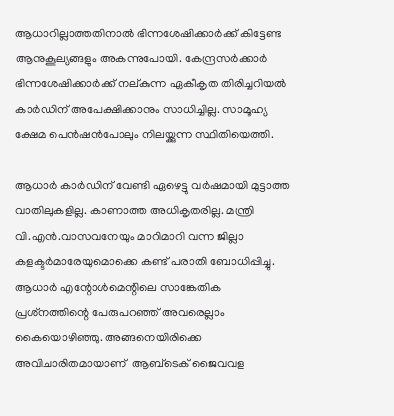ആധാറില്ലാത്തതിനാല്‍ ഭിന്നശേഷിക്കാര്‍ക്ക് കിട്ടേണ്ട ആനുകൂല്യങ്ങളും അകന്നുപോയി. കേന്ദ്രസര്‍ക്കാര്‍ ഭിന്നശേഷിക്കാര്‍ക്ക് നല്കുന്ന ഏകീകൃത തിരിച്ചറിയല്‍ കാര്‍ഡിന് അപേക്ഷിക്കാനും സാധിച്ചില്ല. സാമൂഹ്യ ക്ഷേമ പെന്‍ഷന്‍പോലും നിലയ്ക്കുന്ന സ്ഥിതിയെത്തി.

ആധാര്‍ കാര്‍ഡിന് വേണ്ടി ഏഴെട്ടു വര്‍ഷമായി മുട്ടാത്ത വാതിലുകളില്ല. കാണാത്ത അധികൃതരില്ല. മന്ത്രി വി.എന്‍.വാസവനേയും മാറിമാറി വന്ന ജില്ലാ കളക്ടര്‍മാരേയുമൊക്കെ കണ്ട് പരാതി ബോധിപ്പിച്ചു. ആധാര്‍ എന്റോള്‍മെന്റിലെ സാങ്കേതിക പ്രശ്‌നത്തിന്റെ പേരുപറഞ്ഞ് അവരെല്ലാം കൈയൊഴിഞ്ഞു. അങ്ങനെയിരിക്കെ അവിചാരിതമായാണ്  ആബ്‌ടെക് ജൈവവള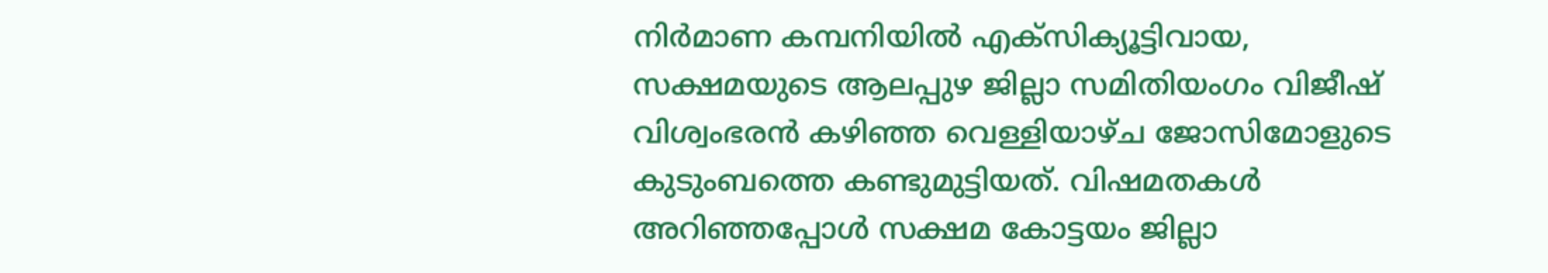നിര്‍മാണ കമ്പനിയില്‍ എക്‌സിക്യൂട്ടിവായ, സക്ഷമയുടെ ആലപ്പുഴ ജില്ലാ സമിതിയംഗം വിജീഷ് വിശ്വംഭരന്‍ കഴിഞ്ഞ വെള്ളിയാഴ്ച ജോസിമോളുടെ കുടുംബത്തെ കണ്ടുമുട്ടിയത്. വിഷമതകള്‍ അറിഞ്ഞപ്പോള്‍ സക്ഷമ കോട്ടയം ജില്ലാ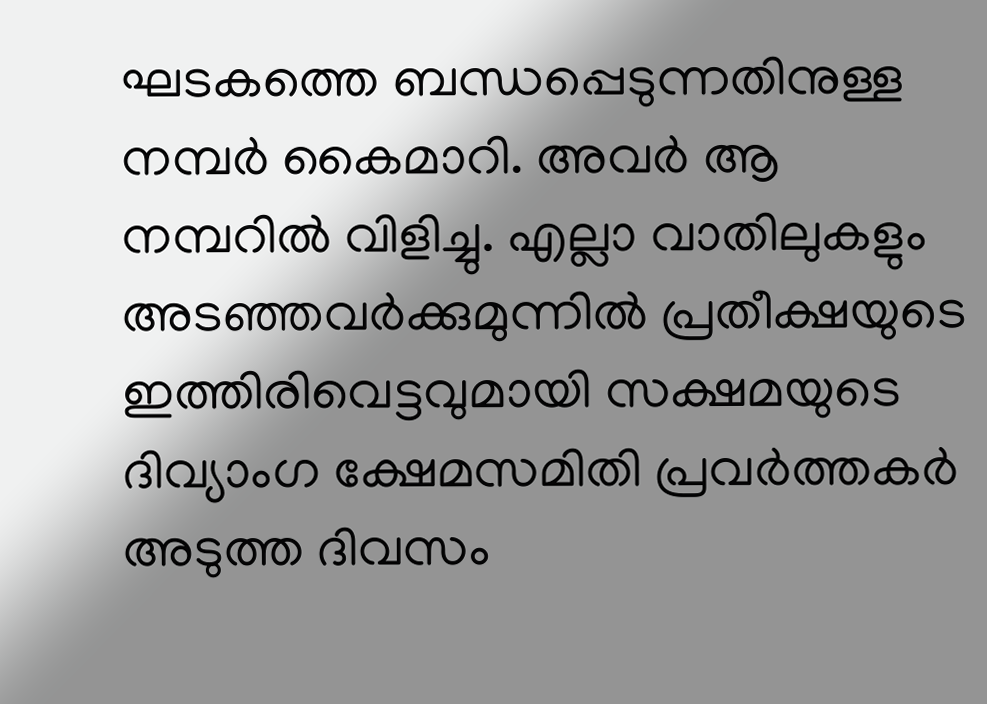ഘടകത്തെ ബന്ധപ്പെടുന്നതിനുള്ള നമ്പര്‍ കൈമാറി. അവര്‍ ആ നമ്പറില്‍ വിളിച്ചു. എല്ലാ വാതിലുകളും അടഞ്ഞവര്‍ക്കുമുന്നില്‍ പ്രതീക്ഷയുടെ ഇത്തിരിവെട്ടവുമായി സക്ഷമയുടെ ദിവ്യാംഗ ക്ഷേമസമിതി പ്രവര്‍ത്തകര്‍ അടുത്ത ദിവസം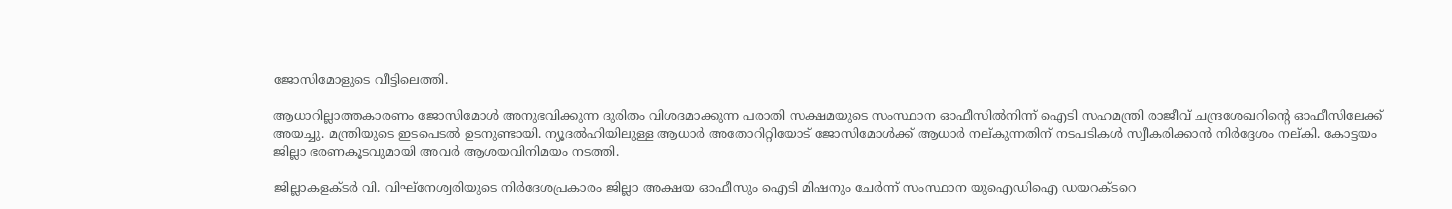ജോസിമോളുടെ വീട്ടിലെത്തി.

ആധാറില്ലാത്തകാരണം ജോസിമോള്‍ അനുഭവിക്കുന്ന ദുരിതം വിശദമാക്കുന്ന പരാതി സക്ഷമയുടെ സംസ്ഥാന ഓഫീസില്‍നിന്ന് ഐടി സഹമന്ത്രി രാജീവ് ചന്ദ്രശേഖറിന്റെ ഓഫീസിലേക്ക് അയച്ചു. മന്ത്രിയുടെ ഇടപെടല്‍ ഉടനുണ്ടായി. ന്യൂദല്‍ഹിയിലുള്ള ആധാര്‍ അതോറിറ്റിയോട് ജോസിമോള്‍ക്ക് ആധാര്‍ നല്കുന്നതിന് നടപടികള്‍ സ്വീകരിക്കാന്‍ നിര്‍ദ്ദേശം നല്കി. കോട്ടയം ജില്ലാ ഭരണകൂടവുമായി അവര്‍ ആശയവിനിമയം നടത്തി.

ജില്ലാകളക്ടര്‍ വി. വിഘ്‌നേശ്വരിയുടെ നിര്‍ദേശപ്രകാരം ജില്ലാ അക്ഷയ ഓഫീസും ഐടി മിഷനും ചേര്‍ന്ന് സംസ്ഥാന യുഐഡിഐ ഡയറക്ടറെ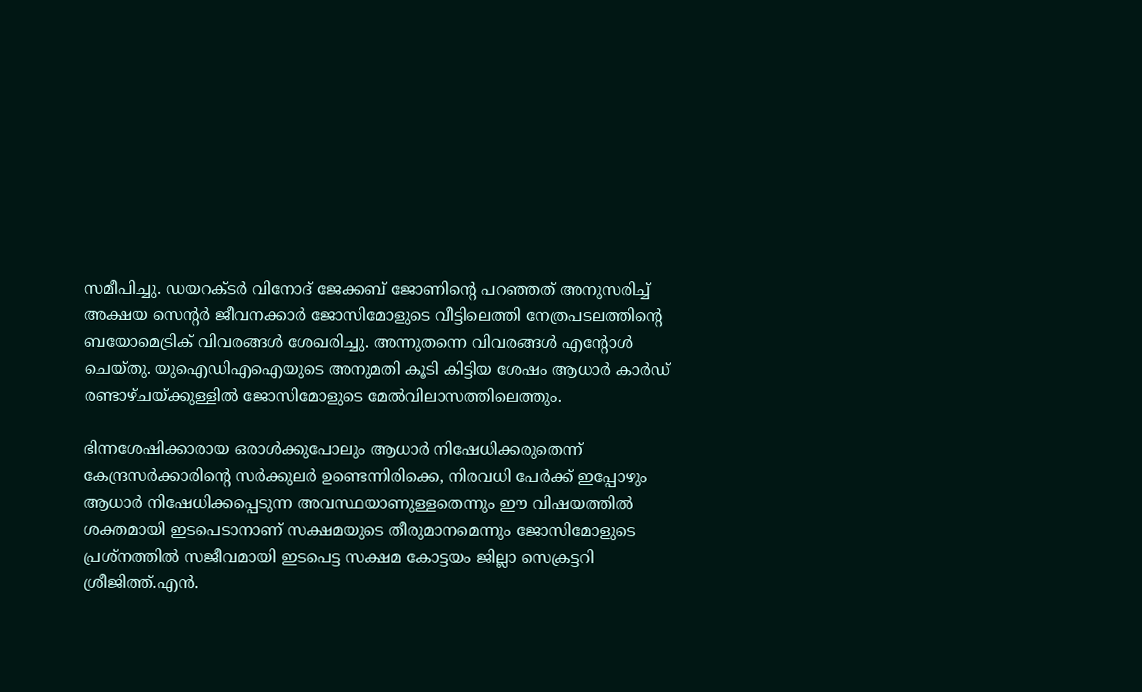സമീപിച്ചു. ഡയറക്ടര്‍ വിനോദ് ജേക്കബ് ജോണിന്റെ പറഞ്ഞത് അനുസരിച്ച് അക്ഷയ സെന്റര്‍ ജീവനക്കാര്‍ ജോസിമോളുടെ വീട്ടിലെത്തി നേത്രപടലത്തിന്റെ ബയോമെട്രിക് വിവരങ്ങള്‍ ശേഖരിച്ചു. അന്നുതന്നെ വിവരങ്ങള്‍ എന്റോള്‍ ചെയ്തു. യുഐഡിഎഐയുടെ അനുമതി കൂടി കിട്ടിയ ശേഷം ആധാര്‍ കാര്‍ഡ് രണ്ടാഴ്ചയ്ക്കുള്ളില്‍ ജോസിമോളുടെ മേല്‍വിലാസത്തിലെത്തും.

ഭിന്നശേഷിക്കാരായ ഒരാള്‍ക്കുപോലും ആധാര്‍ നിഷേധിക്കരുതെന്ന് കേന്ദ്രസര്‍ക്കാരിന്റെ സര്‍ക്കുലര്‍ ഉണ്ടെന്നിരിക്കെ, നിരവധി പേര്‍ക്ക് ഇപ്പോഴും ആധാര്‍ നിഷേധിക്കപ്പെടുന്ന അവസ്ഥയാണുള്ളതെന്നും ഈ വിഷയത്തില്‍ ശക്തമായി ഇടപെടാനാണ് സക്ഷമയുടെ തീരുമാനമെന്നും ജോസിമോളുടെ പ്രശ്‌നത്തില്‍ സജീവമായി ഇടപെട്ട സക്ഷമ കോട്ടയം ജില്ലാ സെക്രട്ടറി ശ്രീജിത്ത്.എന്‍.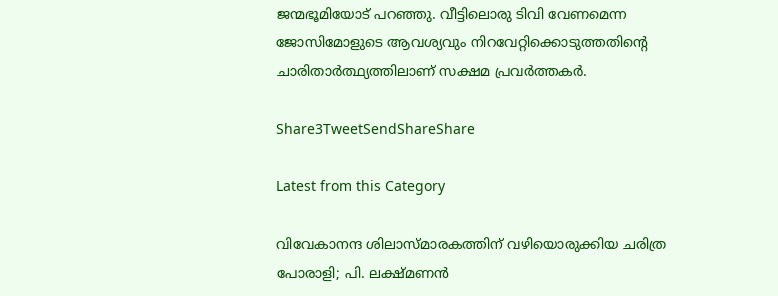ജന്മഭൂമിയോട് പറഞ്ഞു. വീട്ടിലൊരു ടിവി വേണമെന്ന ജോസിമോളുടെ ആവശ്യവും നിറവേറ്റിക്കൊടുത്തതിന്റെ ചാരിതാര്‍ത്ഥ്യത്തിലാണ് സക്ഷമ പ്രവര്‍ത്തകര്‍.

Share3TweetSendShareShare

Latest from this Category

വിവേകാനന്ദ ശിലാസ്മാരകത്തിന് വഴിയൊരുക്കിയ ചരിത്ര പോരാളി; പി. ലക്ഷ്മണൻ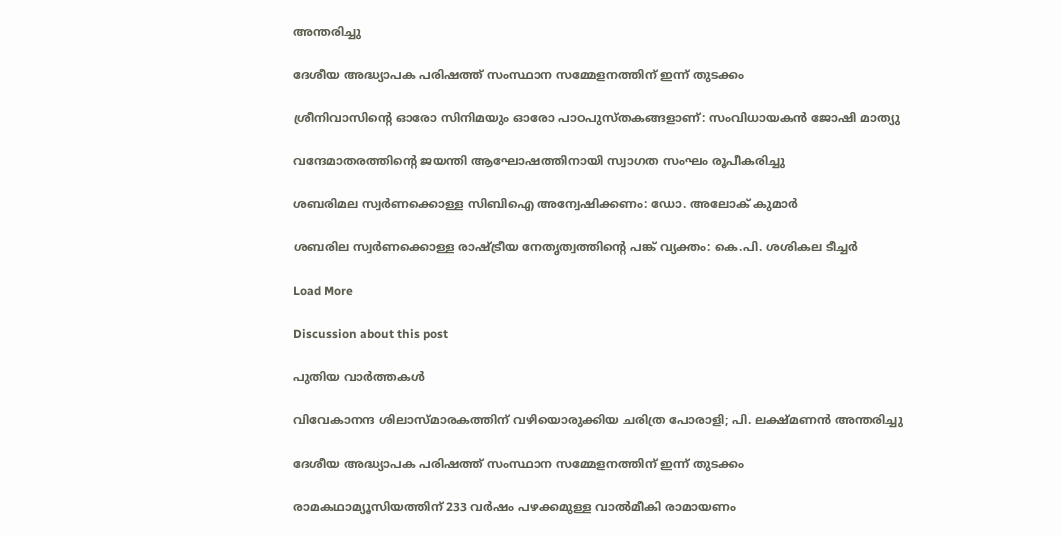അന്തരിച്ചു

ദേശീയ അദ്ധ്യാപക പരിഷത്ത് സംസ്ഥാന സമ്മേളനത്തിന് ഇന്ന് തുടക്കം

ശ്രീനിവാസിന്റെ ഓരോ സിനിമയും ഓരോ പാഠപുസ്തകങ്ങളാണ്: സംവിധായകൻ ജോഷി മാത്യു

വന്ദേമാതരത്തിൻ്റെ ജയന്തി ആഘോഷത്തിനായി സ്വാഗത സംഘം രൂപീകരിച്ചു

ശബരിമല സ്വര്‍ണക്കൊള്ള സിബിഐ അന്വേഷിക്കണം: ഡോ. അലോക് കുമാര്‍

ശബരില സ്വര്‍ണക്കൊള്ള രാഷ്‌ട്രീയ നേതൃത്വത്തിന്റെ പങ്ക് വ്യക്തം: കെ.പി. ശശികല ടീച്ചര്‍

Load More

Discussion about this post

പുതിയ വാര്‍ത്തകള്‍

വിവേകാനന്ദ ശിലാസ്മാരകത്തിന് വഴിയൊരുക്കിയ ചരിത്ര പോരാളി; പി. ലക്ഷ്മണൻ അന്തരിച്ചു

ദേശീയ അദ്ധ്യാപക പരിഷത്ത് സംസ്ഥാന സമ്മേളനത്തിന് ഇന്ന് തുടക്കം

രാമകഥാമ്യൂസിയത്തിന് 233 വര്‍ഷം പഴക്കമുള്ള വാല്‍മീകി രാമായണം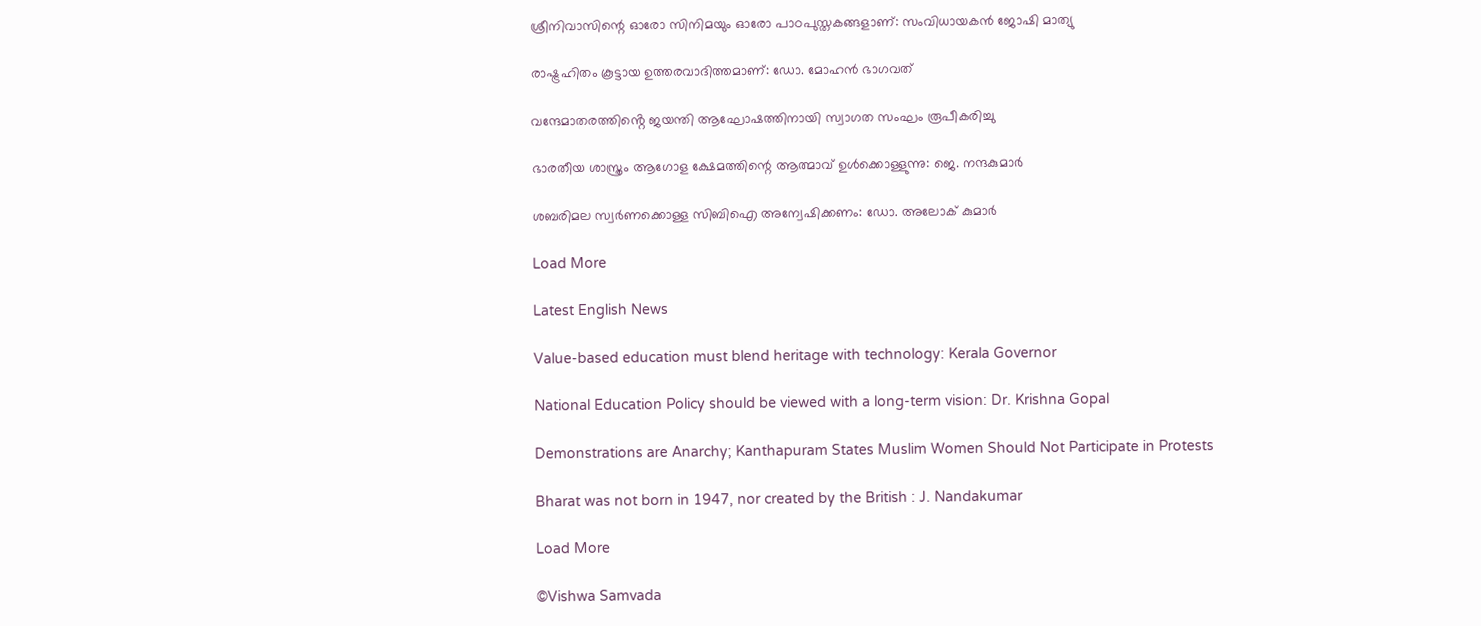ശ്രീനിവാസിന്റെ ഓരോ സിനിമയും ഓരോ പാഠപുസ്തകങ്ങളാണ്: സംവിധായകൻ ജോഷി മാത്യു

രാഷ്ട്രഹിതം കൂട്ടായ ഉത്തരവാദിത്തമാണ്: ഡോ. മോഹന്‍ ഭാഗവത്

വന്ദേമാതരത്തിൻ്റെ ജയന്തി ആഘോഷത്തിനായി സ്വാഗത സംഘം രൂപീകരിച്ചു

ഭാരതീയ ശാസ്ത്രം ആഗോള ക്ഷേമത്തിന്റെ ആത്മാവ് ഉള്‍ക്കൊള്ളുന്നു: ജെ. നന്ദകുമാര്‍

ശബരിമല സ്വര്‍ണക്കൊള്ള സിബിഐ അന്വേഷിക്കണം: ഡോ. അലോക് കുമാര്‍

Load More

Latest English News

Value-based education must blend heritage with technology: Kerala Governor

National Education Policy should be viewed with a long-term vision: Dr. Krishna Gopal

Demonstrations are Anarchy; Kanthapuram States Muslim Women Should Not Participate in Protests

Bharat was not born in 1947, nor created by the British : J. Nandakumar

Load More

©Vishwa Samvada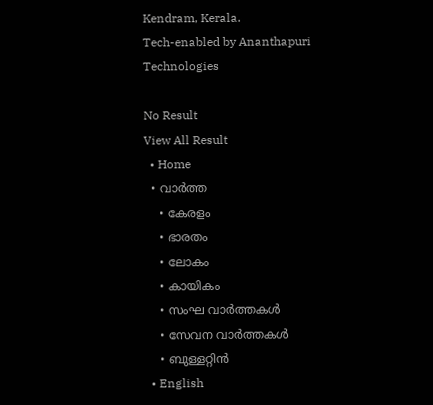Kendram, Kerala.
Tech-enabled by Ananthapuri Technologies

No Result
View All Result
  • Home
  • വാര്‍ത്ത
    • കേരളം
    • ഭാരതം
    • ലോകം
    • കായികം
    • സംഘ വാര്‍ത്തകള്‍
    • സേവന വാര്‍ത്തകള്‍
    • ബുള്ളറ്റിൻ
  • English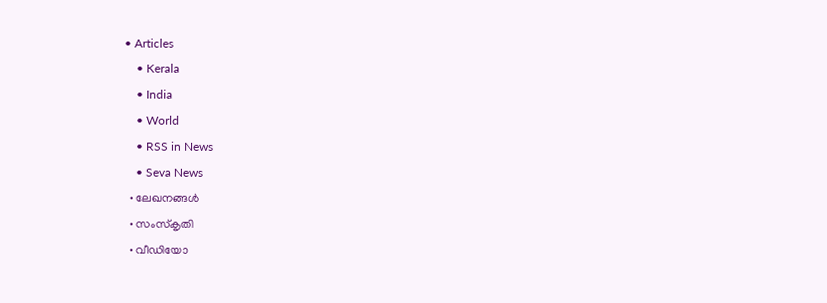• Articles
    • Kerala
    • India
    • World
    • RSS in News
    • Seva News
  • ലേഖനങ്ങള്‍
  • സംസ്കൃതി
  • വീഡിയോ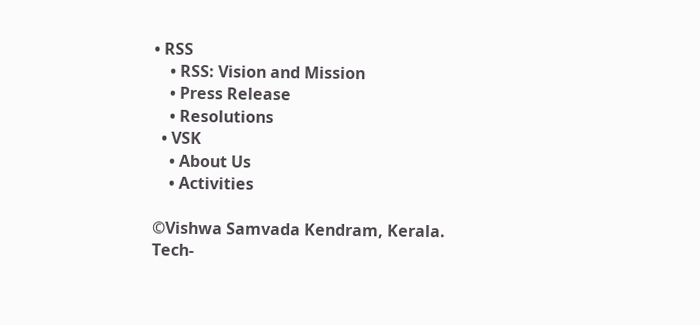• RSS
    • RSS: Vision and Mission
    • Press Release
    • Resolutions
  • VSK
    • About Us
    • Activities

©Vishwa Samvada Kendram, Kerala.
Tech-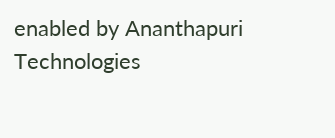enabled by Ananthapuri Technologies